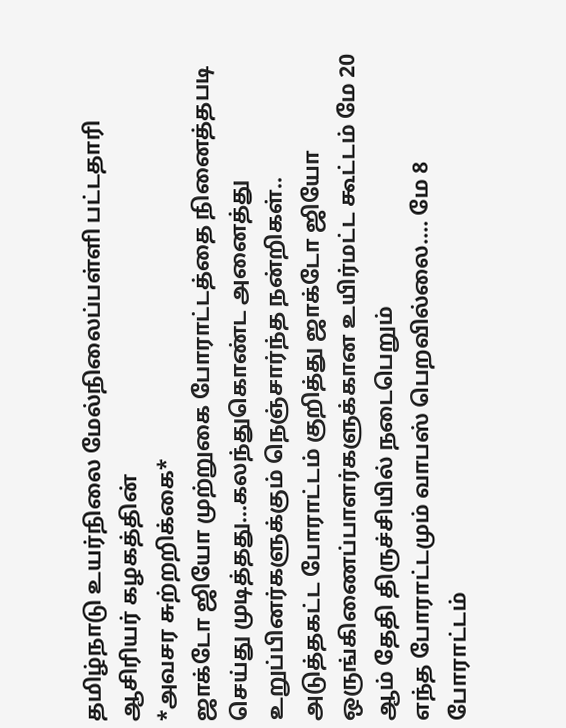தமிழ்நாடு உயர்நிலை மேல்நிலைப்பள்ளி பட்டதாரி ஆசிரியர் கழகத்தின்
*அவசர சுற்றறிக்கை*
ஜாக்டோ ஜியோ முற்றுகை போராட்டத்தை நினைத்தபடி செய்து முடித்தது...கலந்துகொண்ட அனைத்து உறுப்பினர்களுக்கும் நெஞ்சார்ந்த நன்றிகள்..
அடுத்தகட்ட போராட்டம் குறித்து ஜாக்டோ ஜியோ ஒருங்கிணைப்பாளர்களுக்கான உயிர்மட்ட கூட்டம் மே 20 ஆம் தேதி திருச்சியில் நடைபெறும்
எந்த போராட்டமும் வாபஸ் பெறவில்லை.... மே 8 போராட்டம்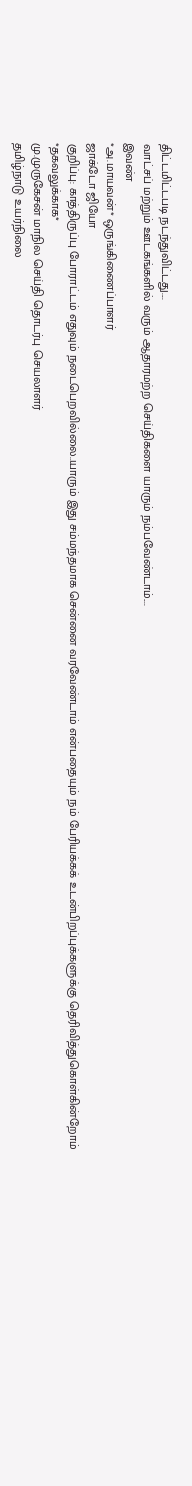திட்டமிட்டபடி நடந்துவிட்டது....
வாட்சப் மற்றும் ஊடகங்களில் வரும் ஆதாரமற்ற செய்திகளை யாரும் நம்பவேண்டாம்....
இவண்
*அ.மாயவன்* ஒருங்கிணைப்பாளர்
ஜாக்டோ ஜியோ
குறிப்பு: காத்திருப்பு போராட்டம் எதுவும் நடைபெறவில்லை..யாரும் இது சம்மந்தமாக சென்னை வரவேண்டாம் என்பதையும் நம் பேரியக்கக் உடன்பிறப்புக்களுக்கு தெரிவித்துகொள்கின்றோம்
*தகவலுக்காக*
மு.முருகேசன் மாநில செய்தி தொடர்பு செயலாளர்
தமிழ்நாடு உயர்நிலை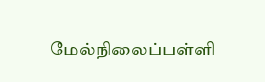மேல்நிலைப்பள்ளி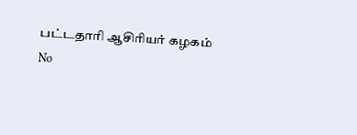பட்டதாரி ஆசிரியர் கழகம்
No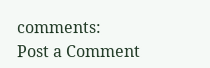comments:
Post a Comment